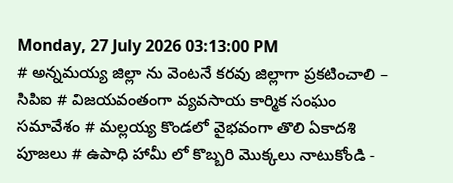Monday, 27 July 2026 03:13:00 PM
# అన్నమయ్య జిల్లా ను వెంటనే కరవు జిల్లాగా ప్రకటించాలి – సిపిఐ # విజయవంతంగా వ్యవసాయ కార్మిక సంఘం సమావేశం # మల్లయ్య కొండలో వైభవంగా తొలి ఏకాదశి పూజలు # ఉపాధి హామీ లో కొబ్బరి మొక్కలు నాటుకోండి -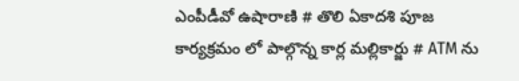ఎంపీడీవో ఉషారాణి # తొలి ఏకాదశి పూజ కార్యక్రమం లో పాల్గొన్న కార్ల మల్లికార్జు # ATM ను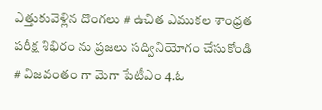ఎత్తుకువెళ్లిన దొంగలు # ఉచిత ఎముకల శాంధ్రత పరీక్ష శిభిరం ను ప్రజలు సద్వినియోగం చేసుకోండి # విజవంతం గా మెగా పేటీఎం 4.ఓ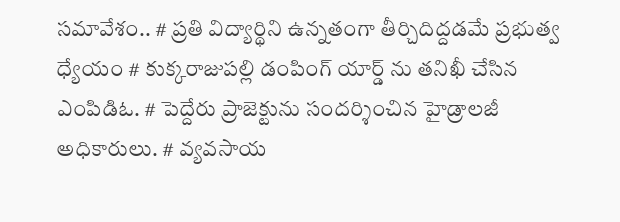సమావేశం.. # ప్రతి విద్యార్థిని ఉన్నతంగా తీర్చిదిద్దడమే ప్రభుత్వ ధ్యేయం # కుక్కరాజుపల్లి డంపింగ్ యార్డ్ ను తనిఖీ చేసిన ఎంపిడిఓ. # పెద్దేరు ప్రాజెక్టును సందర్శించిన హైడ్రాలజీ అధికారులు. # వ్యవసాయ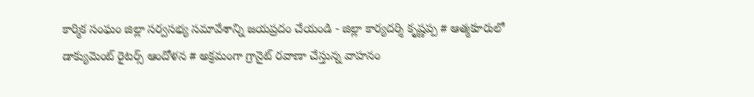కార్మిక సంఘం జిల్లా సర్వసభ్య సమావేశాన్ని జయప్రదం చేయండి - జిల్లా కార్యదర్శి కృష్ణప్ప # ఆత్మకూరులో డాక్యుమెంట్ రైటర్స్ ఆందోళన # అక్రమంగా గ్రానైట్ రవాణా చేస్తున్న వాహనం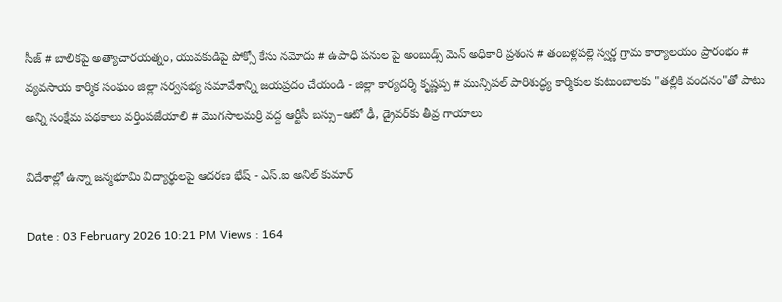సీజ్ # బాలికపై అత్యాచారయత్నం, యువకుడిపై పోక్సో కేసు నమోదు # ఉపాధి పనుల పై అంబుడ్స్ మెన్ అధికారి ప్రశంస # తంబళ్లపల్లె స్వర్ణ గ్రామ కార్యాలయం ప్రారంభం # వ్యవసాయ కార్మిక సంఘం జిల్లా సర్వసభ్య సమావేశాన్ని జయప్రదం చేయండి - జిల్లా కార్యదర్శి కృష్ణప్ప # మున్సిపల్ పారిశుద్ధ్య కార్మికుల కుటుంబాలకు "తల్లికి వందనం"తో పాటు అన్ని సంక్షేమ పథకాలు వర్తింపజేయాలి # మొగసాలమర్రి వద్ద ఆర్టీసీ బస్సు–ఆటో ఢీ, డ్రైవర్‌కు తీవ్ర గాయాలు

విదేశాల్లో ఉన్నా జన్మభూమి విద్యార్థులపై ఆదరణ భేష్ - ఎస్.ఐ అనిల్ కుమార్

Date : 03 February 2026 10:21 PM Views : 164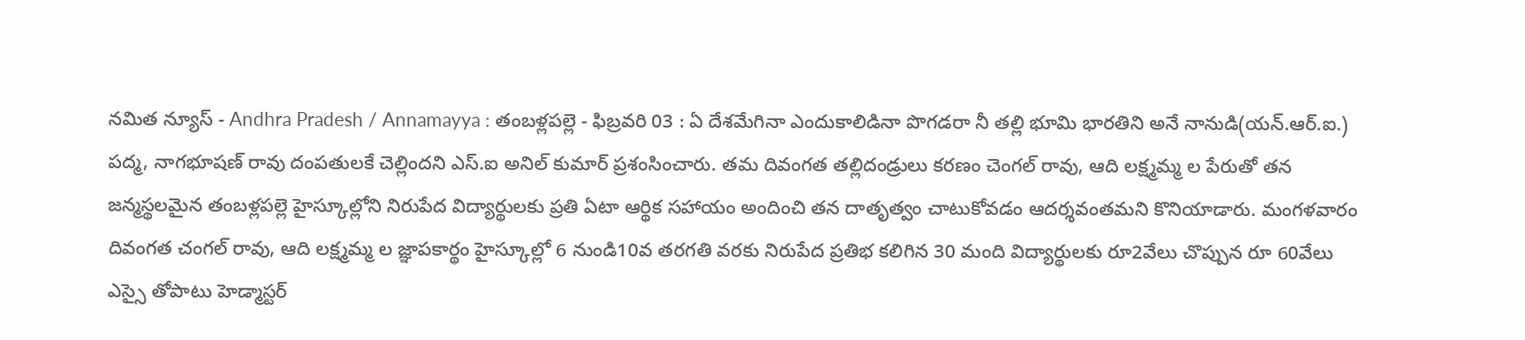నమిత న్యూస్ - Andhra Pradesh / Annamayya : తంబళ్లపల్లె - ఫిబ్రవరి 03 : ఏ దేశమేగినా ఎందుకాలిడినా పొగడరా నీ తల్లి భూమి భారతిని అనే నానుడి(యన్.ఆర్.ఐ.) పద్మ, నాగభూషణ్ రావు దంపతులకే చెల్లిందని ఎస్.ఐ అనిల్ కుమార్ ప్రశంసించారు. తమ దివంగత తల్లిదండ్రులు కరణం చెంగల్ రావు, ఆది లక్ష్మమ్మ ల పేరుతో తన జన్మస్థలమైన తంబళ్లపల్లె హైస్కూల్లోని నిరుపేద విద్యార్థులకు ప్రతి ఏటా ఆర్థిక సహాయం అందించి తన దాతృత్వం చాటుకోవడం ఆదర్శవంతమని కొనియాడారు. మంగళవారం దివంగత చంగల్ రావు, ఆది లక్ష్మమ్మ ల జ్ఞాపకార్థం హైస్కూల్లో 6 నుండి10వ తరగతి వరకు నిరుపేద ప్రతిభ కలిగిన 30 మంది విద్యార్థులకు రూ2వేలు చొప్పున రూ 60వేలు ఎస్సై తోపాటు హెడ్మాస్టర్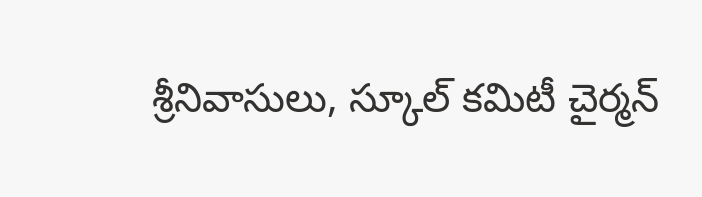శ్రీనివాసులు, స్కూల్ కమిటీ చైర్మన్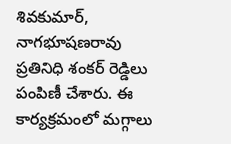శివకుమార్, నాగభూషణరావు ప్రతినిధి శంకర్ రెడ్డిలు పంపిణీ చేశారు. ఈ కార్యక్రమంలో మగ్గాలు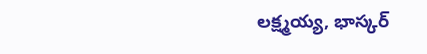లక్ష్మయ్య, భాస్కర్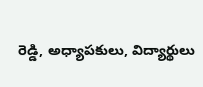రెడ్డి, అధ్యాపకులు, విద్యార్థులు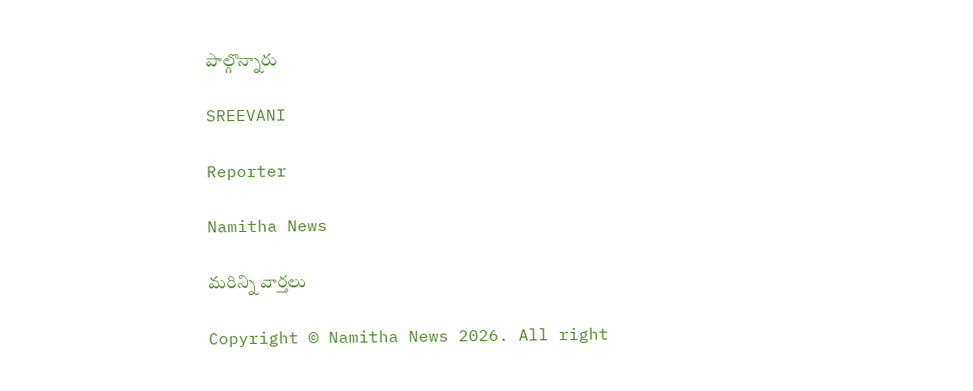పాల్గొన్నారు

SREEVANI

Reporter

Namitha News

మరిన్ని వార్తలు

Copyright © Namitha News 2026. All right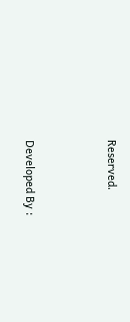Reserved.



Developed By :